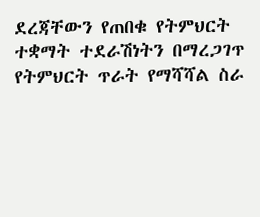ደረጃቸውን የጠበቁ የትምህርት ተቋማት ተደራሽነትን በማረጋገጥ የትምህርት ጥራት የማሻሻል ስራ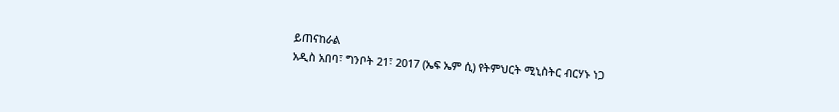ይጠናከራል
አዲስ አበባ፣ ግንቦት 21፣ 2017 (ኤፍ ኤም ሲ) የትምህርት ሚኒስትር ብርሃኑ ነጋ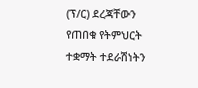(ፕ/ር) ደረጃቸውን የጠበቁ የትምህርት ተቋማት ተደራሽነትን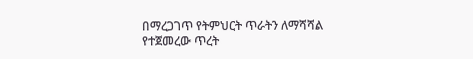በማረጋገጥ የትምህርት ጥራትን ለማሻሻል የተጀመረው ጥረት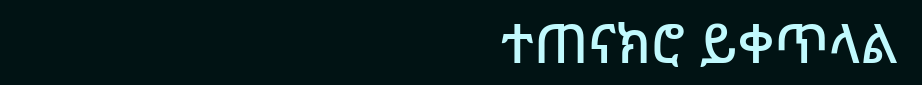ተጠናክሮ ይቀጥላል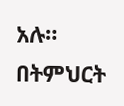አሉ።
በትምህርት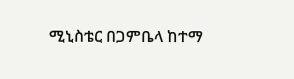ሚኒስቴር በጋምቤላ ከተማ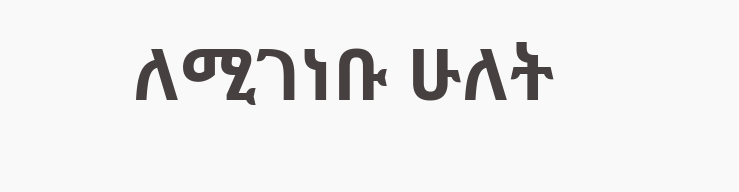ለሚገነቡ ሁለት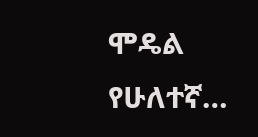ሞዴል የሁለተኛ…